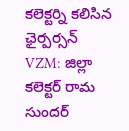కలెక్టర్ని కలిసిన ఛైర్పర్సన్
VZM: జిల్లా కలెక్టర్ రామ సుందర్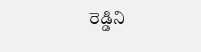రెడ్డిని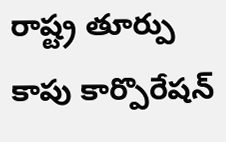రాష్ట్ర తూర్పు కాపు కార్పొరేషన్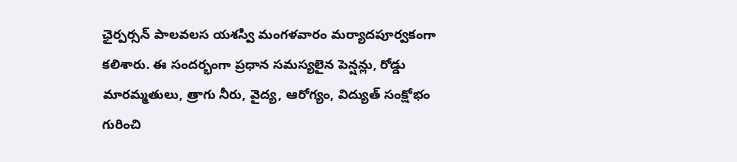ఛైర్పర్సన్ పాలవలస యశస్వి మంగళవారం మర్యాదపూర్వకంగా కలిశారు. ఈ సందర్భంగా ప్రధాన సమస్యలైన పెన్షన్లు, రోడ్డు మారమ్మతులు, త్రాగు నీరు, వైద్య, ఆరోగ్యం, విద్యుత్ సంక్షోభం గురించి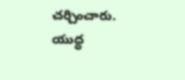చర్చించారు. యుద్ధ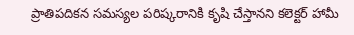ప్రాతిపదికన సమస్యల పరిష్కరానికి కృషి చేస్తానని కలెక్టర్ హామీ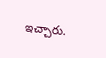ఇచ్చారు.